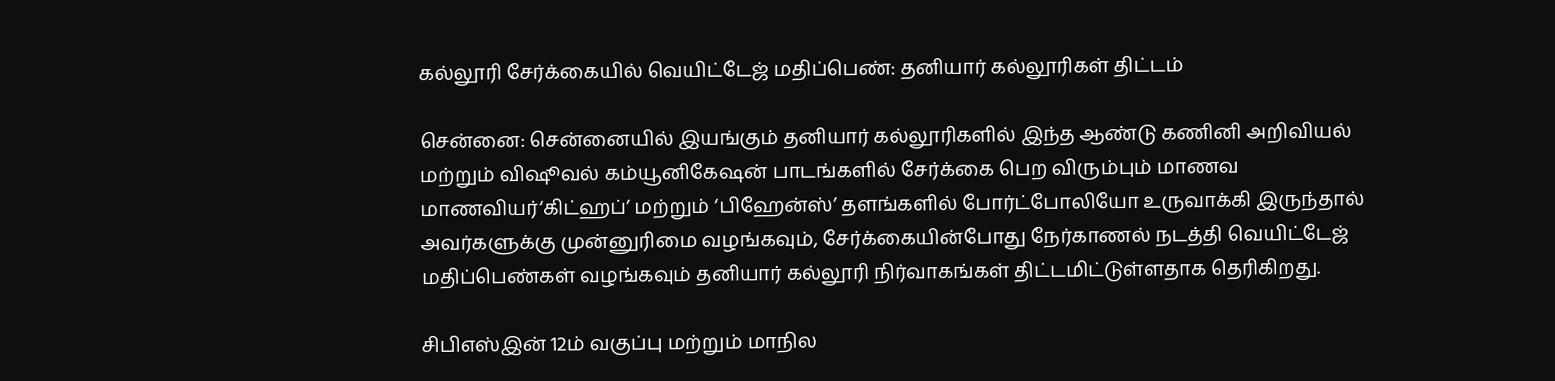கல்லூரி சேர்க்கையில் வெயிட்டேஜ் மதிப்பெண்: தனியார் கல்லூரிகள் திட்டம்

சென்னை: சென்னையில் இயங்கும் தனியார் கல்லூரிகளில் இந்த ஆண்டு கணினி அறிவியல் மற்றும் விஷூவல் கம்யூனிகேஷன் பாடங்களில் சேர்க்கை பெற விரும்பும் மாணவ மாணவியர்‘கிட்ஹப்’ மற்றும் ‘பிஹேன்ஸ்’ தளங்களில் போர்ட்போலியோ உருவாக்கி இருந்தால் அவர்களுக்கு முன்னுரிமை வழங்கவும், சேர்க்கையின்போது நேர்காணல் நடத்தி வெயிட்டேஜ் மதிப்பெண்கள் வழங்கவும் தனியார் கல்லூரி நிர்வாகங்கள் திட்டமிட்டுள்ளதாக தெரிகிறது.

சிபிஎஸ்இன் 12ம் வகுப்பு மற்றும் மாநில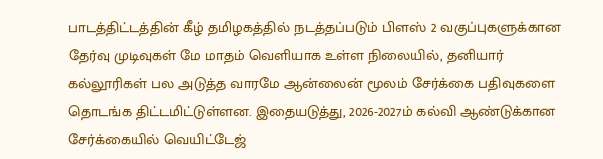பாடத்திட்டத்தின் கீழ் தமிழகத்தில் நடத்தப்படும் பிளஸ் 2 வகுப்புகளுக்கான தேர்வு முடிவுகள் மே மாதம் வெளியாக உள்ள நிலையில், தனியார் கல்லூரிகள் பல அடுத்த வாரமே ஆன்லைன் மூலம் சேர்க்கை பதிவுகளை தொடங்க திட்டமிட்டுள்ளன. இதையடுத்து, 2026-2027ம் கல்வி ஆண்டுக்கான சேர்க்கையில் வெயிட்டேஜ்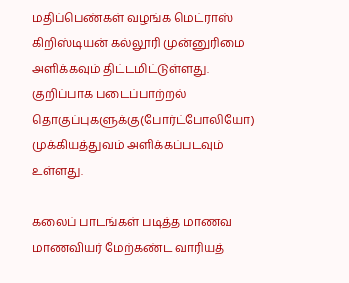மதிப்பெண்கள் வழங்க மெட்ராஸ் கிறிஸ்டியன் கல்லூரி முன்னுரிமை அளிக்கவும் திட்டமிட்டுள்ளது. குறிப்பாக படைப்பாற்றல் தொகுப்புகளுக்கு(போர்ட்போலியோ) முக்கியத்துவம் அளிக்கப்படவும் உள்ளது.

கலைப் பாடங்கள் படித்த மாணவ மாணவியர் மேற்கண்ட வாரியத்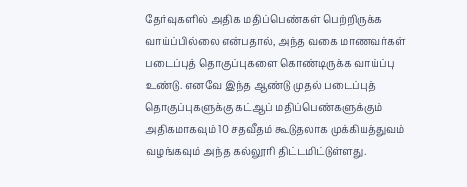தேர்வுகளில் அதிக மதிப்பெண்கள் பெற்றிருக்க வாய்ப்பில்லை என்பதால், அந்த வகை மாணவர்கள் படைப்புத் தொகுப்புகளை கொண்டிருக்க வாய்ப்பு உண்டு. எனவே இந்த ஆண்டு முதல் படைப்புத் தொகுப்புகளுக்கு கட்ஆப் மதிப்பெண்களுக்கும் அதிகமாகவும் 10 சதவீதம் கூடுதலாக முக்கியத்துவம் வழங்கவும் அந்த கல்லூரி திட்டமிட்டுள்ளது.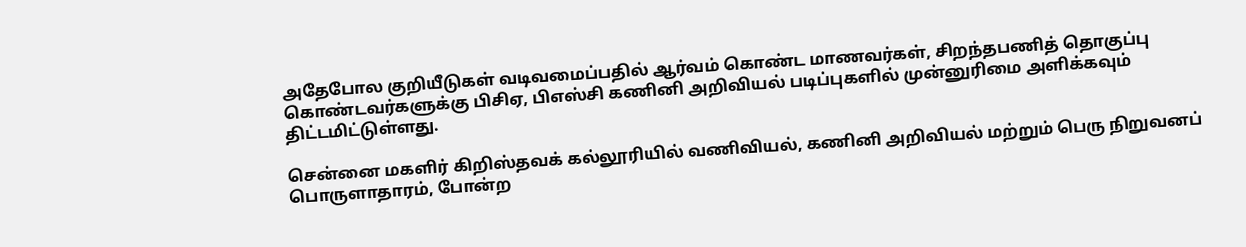அதேபோல குறியீடுகள் வடிவமைப்பதில் ஆர்வம் கொண்ட மாணவர்கள், சிறந்தபணித் தொகுப்பு கொண்டவர்களுக்கு பிசிஏ, பிஎஸ்சி கணினி அறிவியல் படிப்புகளில் முன்னுரிமை அளிக்கவும் திட்டமிட்டுள்ளது.

சென்னை மகளிர் கிறிஸ்தவக் கல்லூரியில் வணிவியல், கணினி அறிவியல் மற்றும் பெரு நிறுவனப் பொருளாதாரம், போன்ற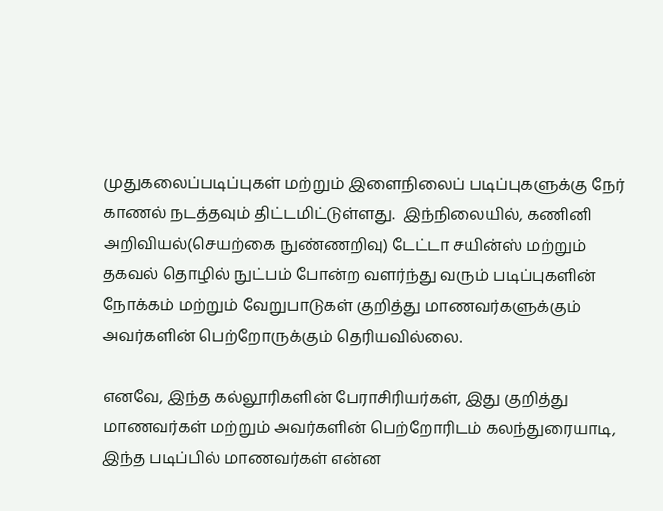முதுகலைப்படிப்புகள் மற்றும் இளைநிலைப் படிப்புகளுக்கு நேர் காணல் நடத்தவும் திட்டமிட்டுள்ளது.  இந்நிலையில், கணினி அறிவியல்(செயற்கை நுண்ணறிவு) டேட்டா சயின்ஸ் மற்றும் தகவல் தொழில் நுட்பம் போன்ற வளர்ந்து வரும் படிப்புகளின் நோக்கம் மற்றும் வேறுபாடுகள் குறித்து மாணவர்களுக்கும் அவர்களின் பெற்றோருக்கும் தெரியவில்லை.

எனவே, இந்த கல்லூரிகளின் பேராசிரியர்கள், இது குறித்து மாணவர்கள் மற்றும் அவர்களின் பெற்றோரிடம் கலந்துரையாடி, இந்த படிப்பில் மாணவர்கள் என்ன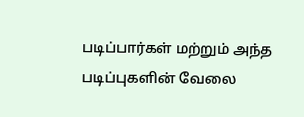படிப்பார்கள் மற்றும் அந்த படிப்புகளின் வேலை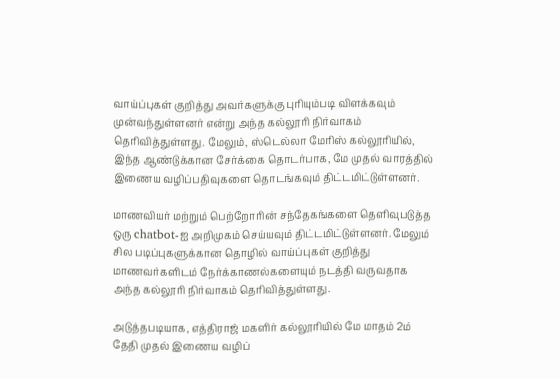வாய்ப்புகள் குறித்து அவர்களுக்கு புரியும்படி விளக்கவும் முன்வந்துள்ளனர் என்று அந்த கல்லூரி நிர்வாகம் தெரிவித்துள்ளது. மேலும், ஸ்டெல்லா மேரிஸ் கல்லூரியில், இந்த ஆண்டுக்கான சேர்க்கை தொடர்பாக, மே முதல் வாரத்தில் இணைய வழிப்பதிவுகளை தொடங்கவும் திட்டமிட்டுள்ளனர்.

மாணவியர் மற்றும் பெற்றோரின் சந்தேகங்களை தெளிவுபடுத்த ஒரு chatbot-ஐ அறிமுகம் செய்யவும் திட்டமிட்டுள்ளனர். மேலும் சில படிப்புகளுக்கான தொழில் வாய்ப்புகள் குறித்து மாணவர்களிடம் நேர்க்காணல்களையும் நடத்தி வருவதாக அந்த கல்லூரி நிர்வாகம் தெரிவித்துள்ளது.

அடுத்தபடியாக, எத்திராஜ் மகளிர் கல்லூரியில் மே மாதம் 2ம் தேதி முதல் இணைய வழிப்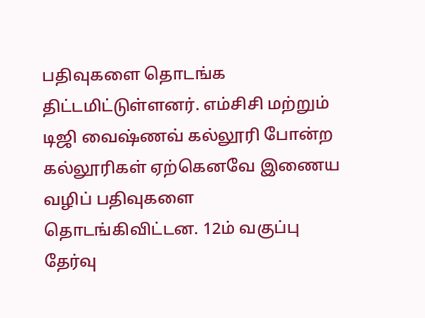பதிவுகளை தொடங்க திட்டமிட்டுள்ளனர். எம்சிசி மற்றும் டிஜி வைஷ்ணவ் கல்லூரி போன்ற கல்லூரிகள் ஏற்கெனவே இணைய வழிப் பதிவுகளை தொடங்கிவிட்டன. 12ம் வகுப்பு தேர்வு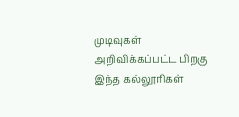முடிவுகள் அறிவிக்கப்பட்ட பிறகு இந்த கல்லூரிகள்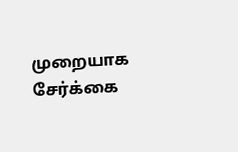முறையாக சேர்க்கை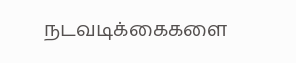நடவடிக்கைகளை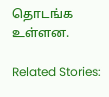தொடங்க உள்ளன.

Related Stories: